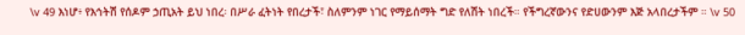\v 49 እነሆ፥ የእኅትሽ የሰዶም ኃጢአት ይህ ነበረ፡ በሥራ ፈትነት የበረታች፣ ስለምንም ነገር የማይሰማት ግድ የለሽት ነበረች። የችግረኛውንና የድሀውንም እጅ አላበረታችም ። \v 50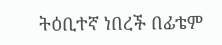ትዕቢተኛ ነበረች በፊቴም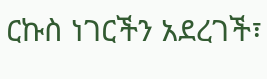ርኩስ ነገርችን አደረገች፣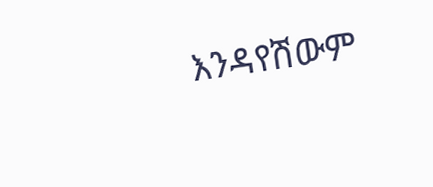እንዳየሽውም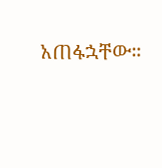አጠፋኋቸው።